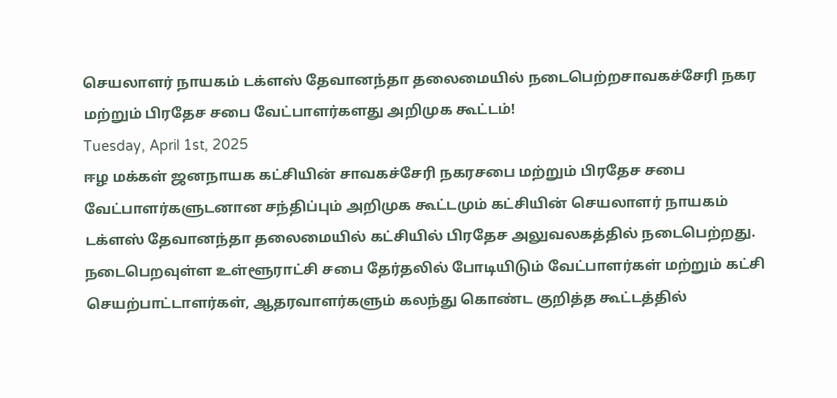செயலாளர் நாயகம் டக்ளஸ் தேவானந்தா தலைமையில் நடைபெற்றசாவகச்சேரி நகர மற்றும் பிரதேச சபை வேட்பாளர்களது அறிமுக கூட்டம்!
Tuesday, April 1st, 2025
ஈழ மக்கள் ஜனநாயக கட்சியின் சாவகச்சேரி நகரசபை மற்றும் பிரதேச சபை வேட்பாளர்களுடனான சந்திப்பும் அறிமுக கூட்டமும் கட்சியின் செயலாளர் நாயகம் டக்ளஸ் தேவானந்தா தலைமையில் கட்சியில் பிரதேச அலுவலகத்தில் நடைபெற்றது.
நடைபெறவுள்ள உள்ளூராட்சி சபை தேர்தலில் போடியிடும் வேட்பாளர்கள் மற்றும் கட்சி செயற்பாட்டாளர்கள், ஆதரவாளர்களும் கலந்து கொண்ட குறித்த கூட்டத்தில்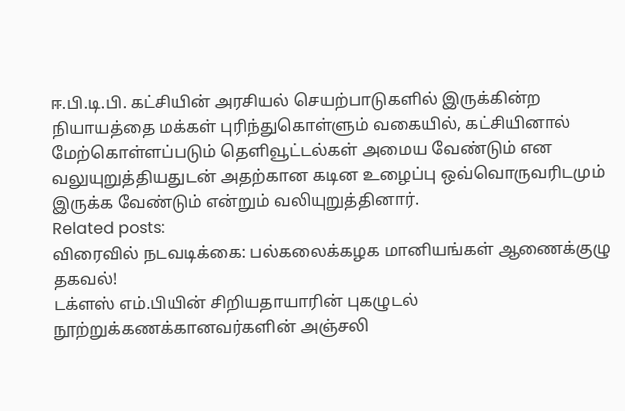ஈ.பி.டி.பி. கட்சியின் அரசியல் செயற்பாடுகளில் இருக்கின்ற நியாயத்தை மக்கள் புரிந்துகொள்ளும் வகையில், கட்சியினால் மேற்கொள்ளப்படும் தெளிவூட்டல்கள் அமைய வேண்டும் என வலுயுறுத்தியதுடன் அதற்கான கடின உழைப்பு ஒவ்வொருவரிடமும் இருக்க வேண்டும் என்றும் வலியுறுத்தினார்.
Related posts:
விரைவில் நடவடிக்கை: பல்கலைக்கழக மானியங்கள் ஆணைக்குழு தகவல்!
டக்ளஸ் எம்.பியின் சிறியதாயாரின் புகழுடல் நூற்றுக்கணக்கானவர்களின் அஞ்சலி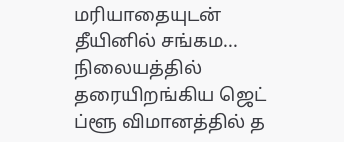மரியாதையுடன் தீயினில் சங்கம...
நிலையத்தில் தரையிறங்கிய ஜெட் ப்ளூ விமானத்தில் த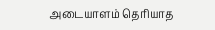அடையாளம் தெரியாத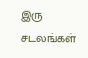இரு சடலங்கள்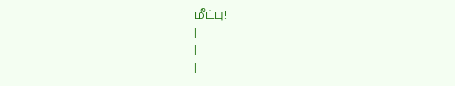மீட்பு!
|
|
|